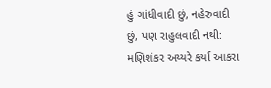હું ગાંધીવાદી છું, નહેરુવાદી છું, પણ રાહુલવાદી નથી: મણિશંકર અય્યરે કર્યા આકરા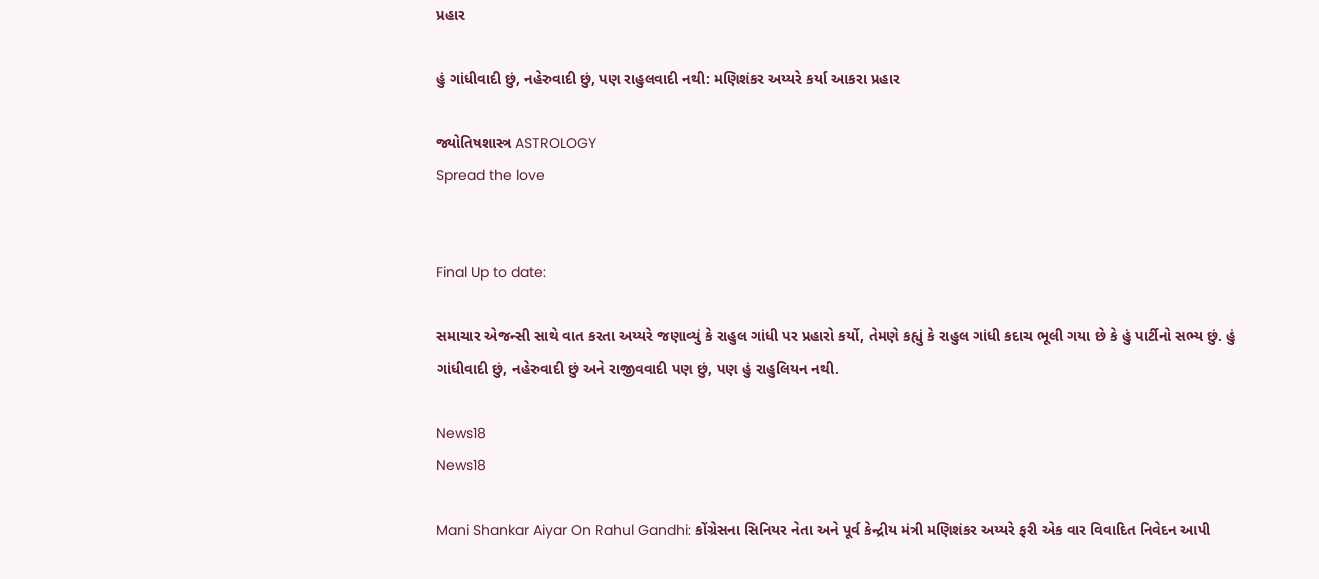પ્રહાર

હું ગાંધીવાદી છું, નહેરુવાદી છું, પણ રાહુલવાદી નથી: મણિશંકર અય્યરે કર્યા આકરા પ્રહાર

જ્યોતિષશાસ્ત્ર ASTROLOGY
Spread the love


Final Up to date:

સમાચાર એજન્સી સાથે વાત કરતા અય્યરે જણાવ્યું કે રાહુલ ગાંધી પર પ્રહારો કર્યો, તેમણે કહ્યું કે રાહુલ ગાંધી કદાચ ભૂલી ગયા છે કે હું પાર્ટીનો સભ્ય છું. હું ગાંધીવાદી છું, નહેરુવાદી છું અને રાજીવવાદી પણ છું, પણ હું રાહુલિયન નથી.

News18
News18

Mani Shankar Aiyar On Rahul Gandhi: કોંગ્રેસના સિનિયર નેતા અને પૂર્વ કેન્દ્રીય મંત્રી મણિશંકર અય્યરે ફરી એક વાર વિવાદિત નિવેદન આપી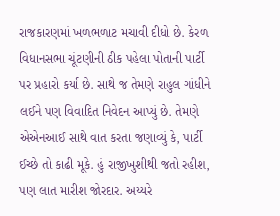રાજકારણમાં ખળભળાટ મચાવી દીધો છે. કેરળ વિધાનસભા ચૂંટણીની ઠીક પહેલા પોતાની પાર્ટી પર પ્રહારો કર્યા છે. સાથે જ તેમણે રાહુલ ગાંધીને લઈને પણ વિવાદિત નિવેદન આપ્યું છે. તેમણે એએનઆઈ સાથે વાત કરતા જણાવ્યું કે, પાર્ટી ઈચ્છે તો કાઢી મૂકે. હું રાજીખુશીથી જતો રહીશ, પણ લાત મારીશ જોરદાર. અય્યરે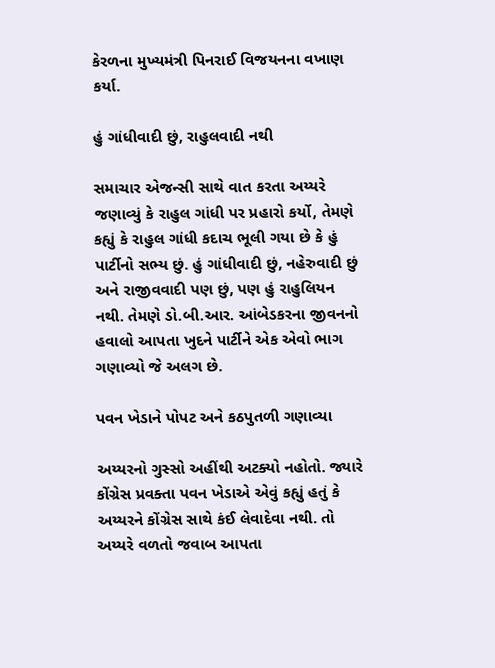કેરળના મુખ્યમંત્રી પિનરાઈ વિજયનના વખાણ કર્યા.

હું ગાંધીવાદી છું, રાહુલવાદી નથી

સમાચાર એજન્સી સાથે વાત કરતા અય્યરે જણાવ્યું કે રાહુલ ગાંધી પર પ્રહારો કર્યો, તેમણે કહ્યું કે રાહુલ ગાંધી કદાચ ભૂલી ગયા છે કે હું પાર્ટીનો સભ્ય છું. હું ગાંધીવાદી છું, નહેરુવાદી છું અને રાજીવવાદી પણ છું, પણ હું રાહુલિયન નથી. તેમણે ડો.બી.આર. આંબેડકરના જીવનનો હવાલો આપતા ખુદને પાર્ટીને એક એવો ભાગ ગણાવ્યો જે અલગ છે.

પવન ખેડાને પોપટ અને કઠપુતળી ગણાવ્યા

અય્યરનો ગુસ્સો અહીંથી અટક્યો નહોતો. જ્યારે કોંગ્રેસ પ્રવક્તા પવન ખેડાએ એવું કહ્યું હતું કે અય્યરને કોંગ્રેસ સાથે કંઈ લેવાદેવા નથી. તો અય્યરે વળતો જવાબ આપતા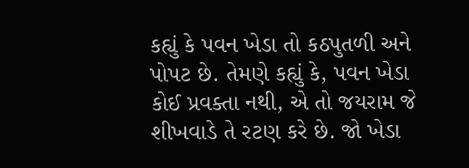કહ્યું કે પવન ખેડા તો કઠપુતળી અને પોપટ છે. તેમણે કહ્યું કે, પવન ખેડા કોઈ પ્રવક્તા નથી, એ તો જયરામ જે શીખવાડે તે રટણ કરે છે. જો ખેડા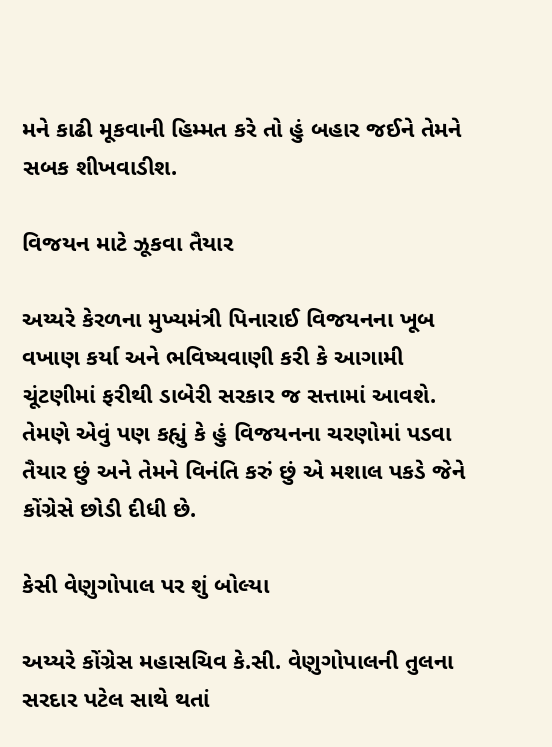મને કાઢી મૂકવાની હિમ્મત કરે તો હું બહાર જઈને તેમને સબક શીખવાડીશ.

વિજયન માટે ઝૂકવા તૈયાર

અય્યરે કેરળના મુખ્યમંત્રી પિનારાઈ વિજયનના ખૂબ વખાણ કર્યા અને ભવિષ્યવાણી કરી કે આગામી ચૂંટણીમાં ફરીથી ડાબેરી સરકાર જ સત્તામાં આવશે. તેમણે એવું પણ કહ્યું કે હું વિજયનના ચરણોમાં પડવા તૈયાર છું અને તેમને વિનંતિ કરું છું એ મશાલ પકડે જેને કોંગ્રેસે છોડી દીધી છે.

કેસી વેણુગોપાલ પર શું બોલ્યા

અય્યરે કોંગ્રેસ મહાસચિવ કે.સી. વેણુગોપાલની તુલના સરદાર પટેલ સાથે થતાં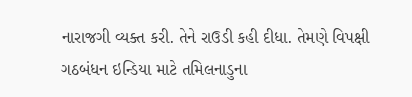નારાજગી વ્યક્ત કરી. તેને રાઉડી કહી દીધા. તેમણે વિપક્ષી ગઠબંધન ઇન્ડિયા માટે તમિલનાડુના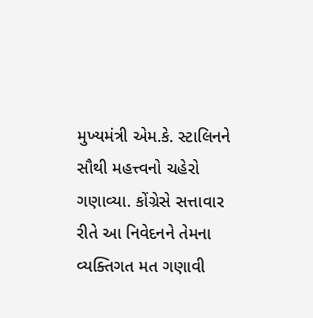મુખ્યમંત્રી એમ.કે. સ્ટાલિનને સૌથી મહત્ત્વનો ચહેરો ગણાવ્યા. કોંગ્રેસે સત્તાવાર રીતે આ નિવેદનને તેમના વ્યક્તિગત મત ગણાવી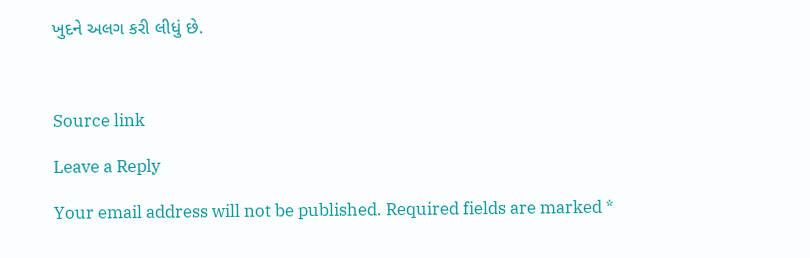ખુદને અલગ કરી લીધું છે.



Source link

Leave a Reply

Your email address will not be published. Required fields are marked *